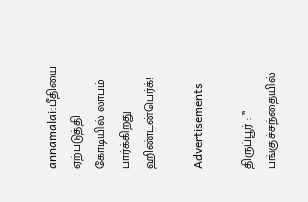annamalai:பீதியை ஏற்படுத்தி கோடியில் லாபம் பார்க்கிறது ஹிண்டன்பெர்க்!

Advertisements

திருப்பூர் : ‛‛ பங்குச்சந்தையில்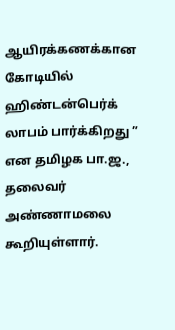ஆயிரக்கணக்கான கோடியில் ஹிண்டன்பெர்க் லாபம் பார்க்கிறது ” என தமிழக பா.ஜ., தலைவர் அண்ணாமலை கூறியுள்ளார்.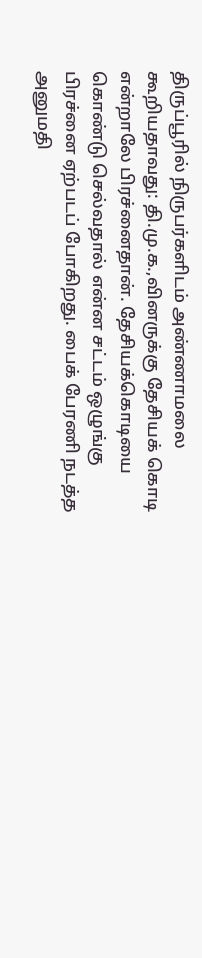திருப்பூரில் நிருபர்களிடம் அண்ணாமலை கூறியதாவது: தி.மு.க.,வினருக்கு தேசியக் கொடி என்றாலே பிரச்னைதான். தேசியக்கொடியை கொண்டு செல்வதால் என்ன சட்டம் ஒழுங்கு பிரச்னை ஏற்படப் போகிறது. பைக் பேரணி நடத்த அனுமதி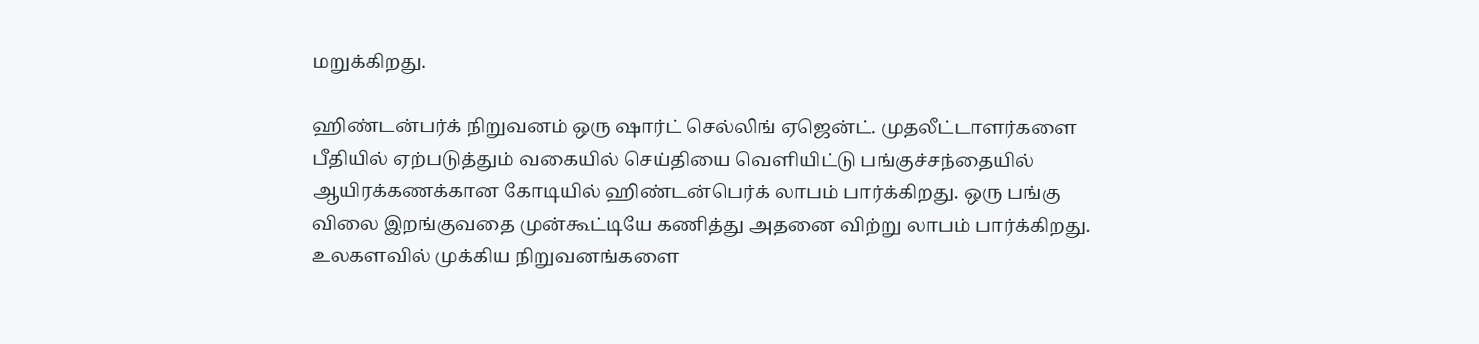மறுக்கிறது.

ஹிண்டன்பர்க் நிறுவனம் ஒரு ஷார்ட் செல்லிங் ஏஜென்ட். முதலீட்டாளர்களை பீதியில் ஏற்படுத்தும் வகையில் செய்தியை வெளியிட்டு பங்குச்சந்தையில் ஆயிரக்கணக்கான கோடியில் ஹிண்டன்பெர்க் லாபம் பார்க்கிறது. ஒரு பங்கு விலை இறங்குவதை முன்கூட்டியே கணித்து அதனை விற்று லாபம் பார்க்கிறது. உலகளவில் முக்கிய நிறுவனங்களை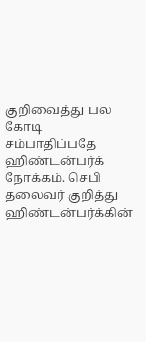குறிவைத்து பல கோடி சம்பாதிப்பதே ஹிண்டன்பர்க் நோக்கம். செபி தலைவர் குறித்து ஹிண்டன்பர்க்கின்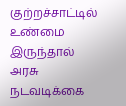குற்றச்சாட்டில் உண்மை இருந்தால் அரசு நடவடிக்கை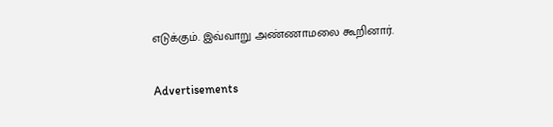எடுக்கும். இவ்வாறு அண்ணாமலை கூறினார்.

Advertisements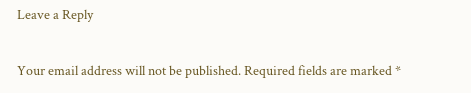Leave a Reply

Your email address will not be published. Required fields are marked *